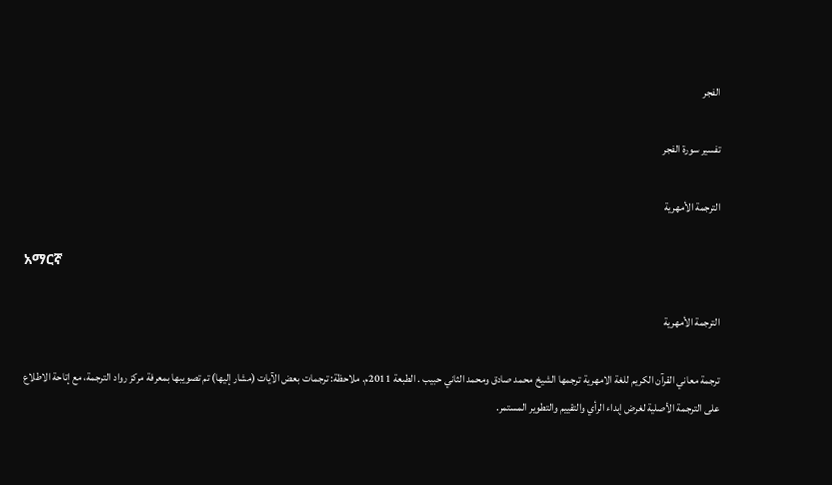الفجر

تفسير سورة الفجر

الترجمة الأمهرية

አማርኛ

الترجمة الأمهرية

ترجمة معاني القرآن الكريم للغة الامهرية ترجمها الشيخ محمد صادق ومحمد الثاني حبيب . الطبعة 2011م. ملاحظة: ترجمات بعض الآيات (مشار إليها) تم تصويبها بمعرفة مركز رواد الترجمة، مع إتاحة الاطلاع على الترجمة الأصلية لغرض إبداء الرأي والتقييم والتطوير المستمر.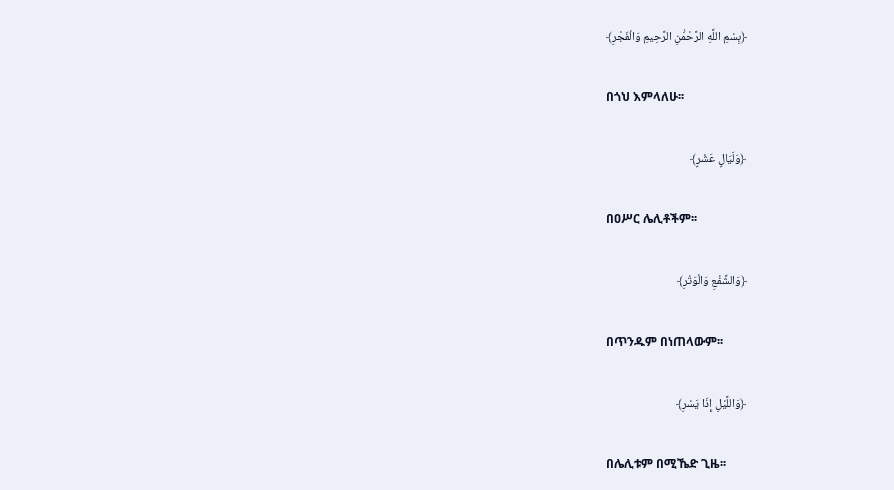﴿بِسْمِ اللَّهِ الرَّحْمَٰنِ الرَّحِيمِ وَالْفَجْرِ﴾

በጎህ እምላለሁ፡፡

﴿وَلَيَالٍ عَشْرٍ﴾

በዐሥር ሌሊቶችም፡፡

﴿وَالشَّفْعِ وَالْوَتْرِ﴾

በጥንዱም በነጠላውም፡፡

﴿وَاللَّيْلِ إِذَا يَسْرِ﴾

በሌሊቱም በሚኼድ ጊዜ፡፡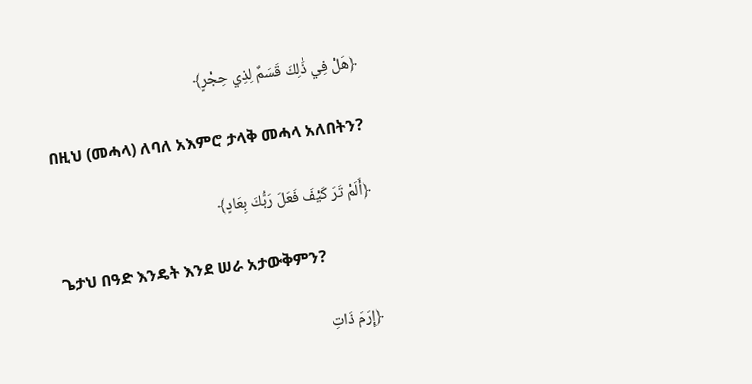﴿هَلْ فِي ذَٰلِكَ قَسَمٌ لِذِي حِجْرٍ﴾

በዚህ (መሓላ) ለባለ አእምሮ ታላቅ መሓላ አለበትን?

﴿أَلَمْ تَرَ كَيْفَ فَعَلَ رَبُّكَ بِعَادٍ﴾

ጌታህ በዓድ እንዴት እንደ ሠራ አታውቅምን?

﴿إِرَمَ ذَاتِ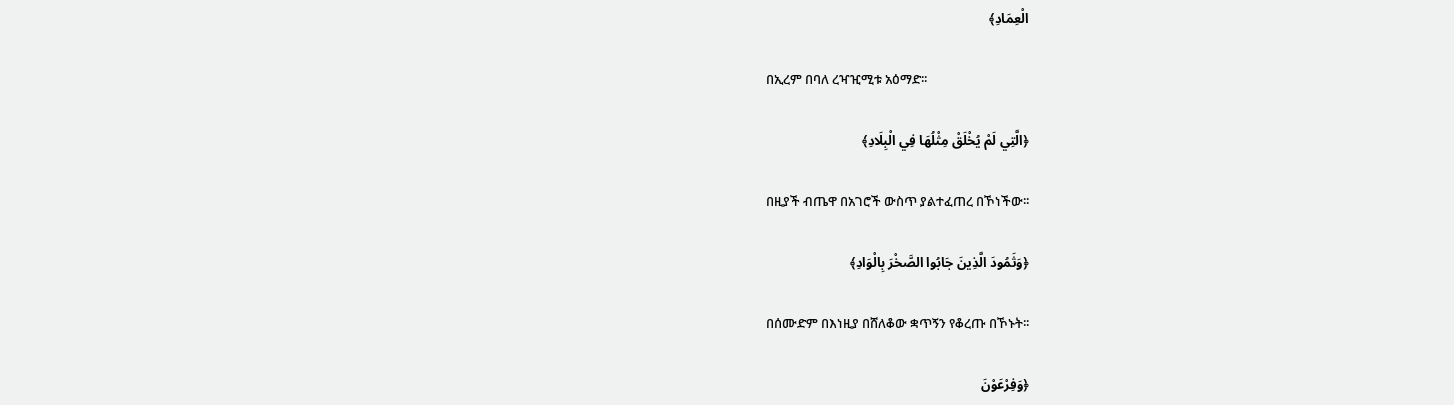الْعِمَادِ﴾

በኢረም በባለ ረዣዢሚቱ አዕማድ፡፡

﴿الَّتِي لَمْ يُخْلَقْ مِثْلُهَا فِي الْبِلَادِ﴾

በዚያች ብጤዋ በአገሮች ውስጥ ያልተፈጠረ በኾነችው፡፡

﴿وَثَمُودَ الَّذِينَ جَابُوا الصَّخْرَ بِالْوَادِ﴾

በሰሙድም በእነዚያ በሸለቆው ቋጥኝን የቆረጡ በኾኑት፡፡

﴿وَفِرْعَوْنَ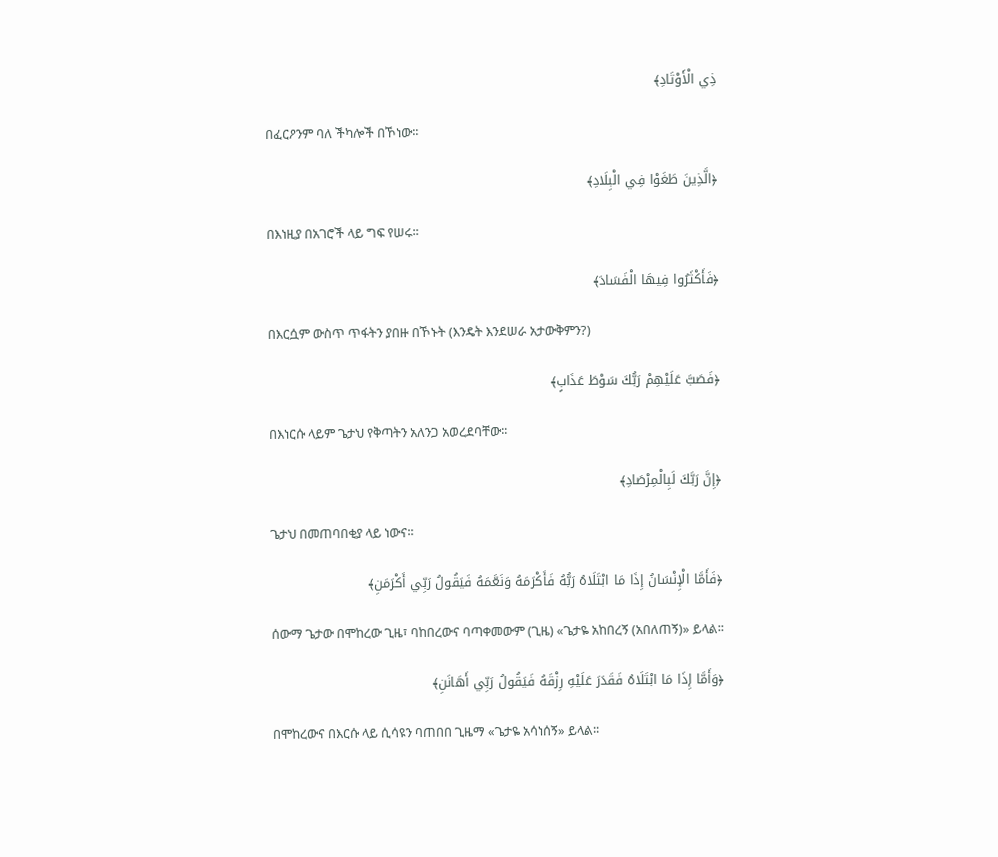ذِي الْأَوْتَادِ﴾

በፈርዖንም ባለ ችካሎች በኾነው፡፡

﴿الَّذِينَ طَغَوْا فِي الْبِلَادِ﴾

በእነዚያ በአገሮች ላይ ግፍ የሠሩ፡፡

﴿فَأَكْثَرُوا فِيهَا الْفَسَادَ﴾

በእርሷም ውስጥ ጥፋትን ያበዙ በኾኑት (እንዴት እንደሠራ አታውቅምን?)

﴿فَصَبَّ عَلَيْهِمْ رَبُّكَ سَوْطَ عَذَابٍ﴾

በእነርሱ ላይም ጌታህ የቅጣትን አለንጋ አወረደባቸው፡፡

﴿إِنَّ رَبَّكَ لَبِالْمِرْصَادِ﴾

ጌታህ በመጠባበቂያ ላይ ነውና፡፡

﴿فَأَمَّا الْإِنْسَانُ إِذَا مَا ابْتَلَاهُ رَبُّهُ فَأَكْرَمَهُ وَنَعَّمَهُ فَيَقُولُ رَبِّي أَكْرَمَنِ﴾

ሰውማ ጌታው በሞከረው ጊዜ፣ ባከበረውና ባጣቀመውም (ጊዜ) «ጌታዬ አከበረኝ (አበለጠኝ)» ይላል፡፡

﴿وَأَمَّا إِذَا مَا ابْتَلَاهُ فَقَدَرَ عَلَيْهِ رِزْقَهُ فَيَقُولُ رَبِّي أَهَانَنِ﴾

በሞከረውና በእርሱ ላይ ሲሳዩን ባጠበበ ጊዜማ «ጌታዬ አሳነሰኝ» ይላል፡፡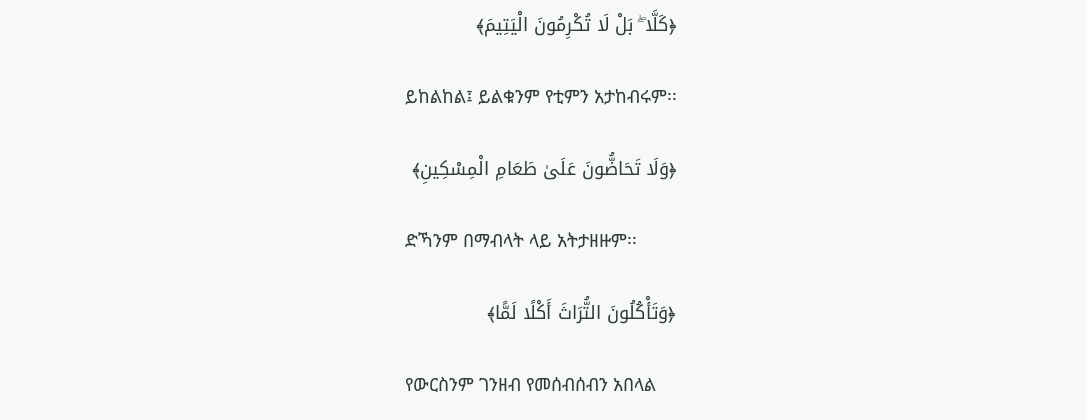﴿كَلَّا ۖ بَلْ لَا تُكْرِمُونَ الْيَتِيمَ﴾

ይከልከል፤ ይልቁንም የቲምን አታከብሩም፡፡

﴿وَلَا تَحَاضُّونَ عَلَىٰ طَعَامِ الْمِسْكِينِ﴾

ድኻንም በማብላት ላይ አትታዘዙም፡፡

﴿وَتَأْكُلُونَ التُّرَاثَ أَكْلًا لَمًّا﴾

የውርስንም ገንዘብ የመሰብሰብን አበላል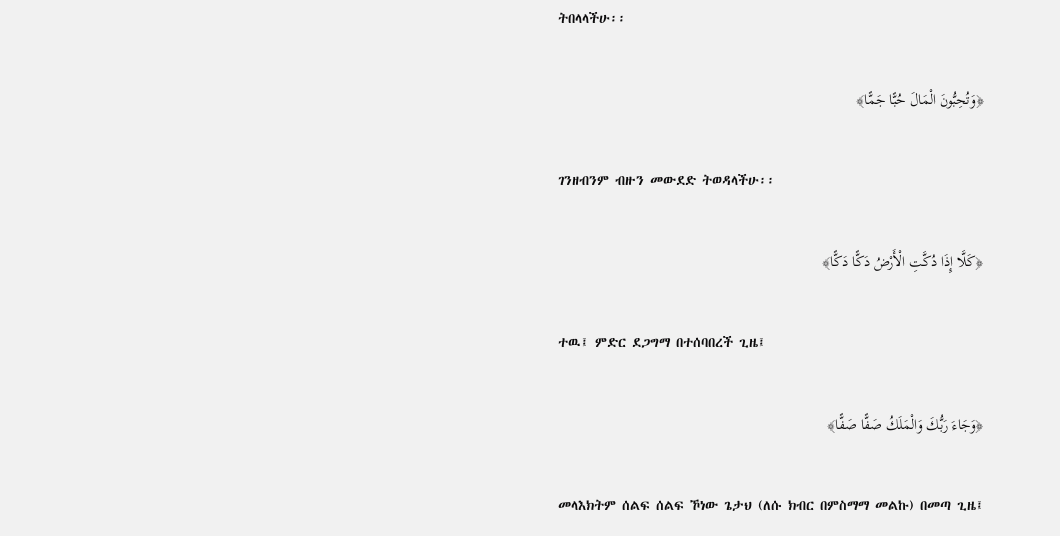ትበላላችሁ፡፡

﴿وَتُحِبُّونَ الْمَالَ حُبًّا جَمًّا﴾

ገንዘብንም ብዙን መውደድ ትወዳላችሁ፡፡

﴿كَلَّا إِذَا دُكَّتِ الْأَرْضُ دَكًّا دَكًّا﴾

ተዉ፤ ምድር ደጋግማ በተሰባበረች ጊዜ፤

﴿وَجَاءَ رَبُّكَ وَالْمَلَكُ صَفًّا صَفًّا﴾

መላእክትም ሰልፍ ሰልፍ ኾነው ጌታህ (ለሱ ክብር በምስማማ መልኩ) በመጣ ጊዜ፤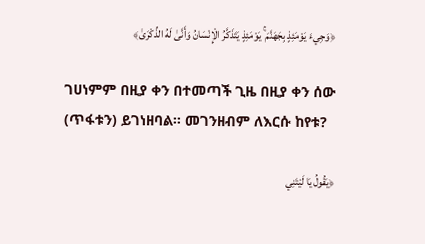﴿وَجِيءَ يَوْمَئِذٍ بِجَهَنَّمَ ۚ يَوْمَئِذٍ يَتَذَكَّرُ الْإِنْسَانُ وَأَنَّىٰ لَهُ الذِّكْرَىٰ﴾

ገሀነምም በዚያ ቀን በተመጣች ጊዜ በዚያ ቀን ሰው (ጥፋቱን) ይገነዘባል፡፡ መገንዘብም ለእርሱ ከየቱ?

﴿يَقُولُ يَا لَيْتَنِي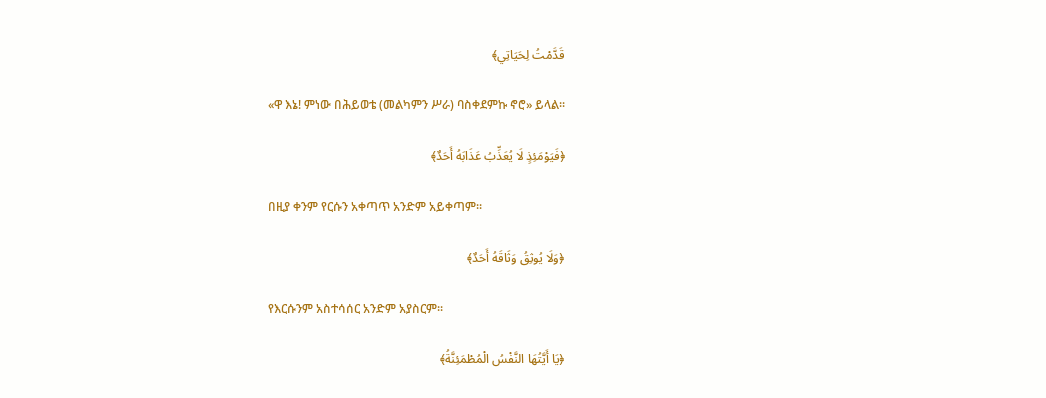قَدَّمْتُ لِحَيَاتِي﴾

«ዋ እኔ! ምነው በሕይወቴ (መልካምን ሥራ) ባስቀደምኩ ኖሮ» ይላል፡፡

﴿فَيَوْمَئِذٍ لَا يُعَذِّبُ عَذَابَهُ أَحَدٌ﴾

በዚያ ቀንም የርሱን አቀጣጥ አንድም አይቀጣም፡፡

﴿وَلَا يُوثِقُ وَثَاقَهُ أَحَدٌ﴾

የእርሱንም አስተሳሰር አንድም አያስርም፡፡

﴿يَا أَيَّتُهَا النَّفْسُ الْمُطْمَئِنَّةُ﴾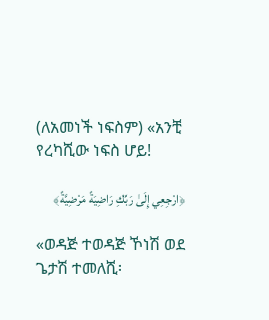(ለአመነች ነፍስም) «አንቺ የረካሺው ነፍስ ሆይ!

﴿ارْجِعِي إِلَىٰ رَبِّكِ رَاضِيَةً مَرْضِيَّةً﴾

«ወዳጅ ተወዳጅ ኾነሽ ወደ ጌታሽ ተመለሺ፡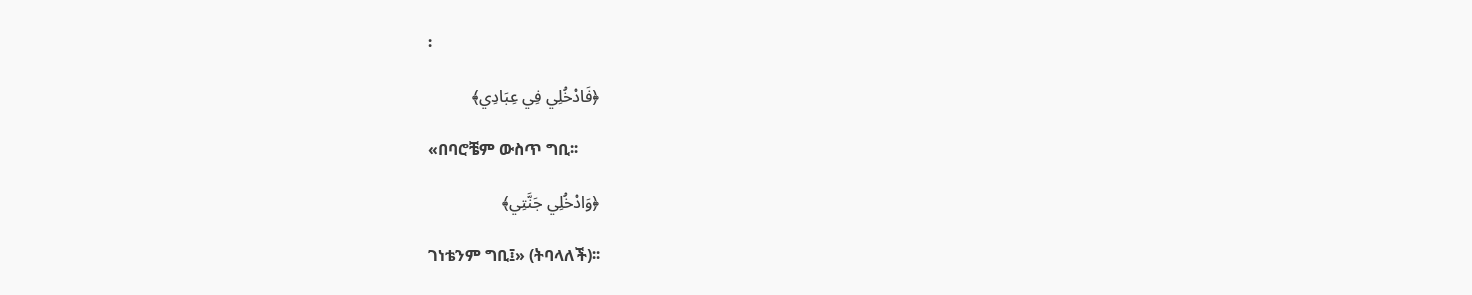፡

﴿فَادْخُلِي فِي عِبَادِي﴾

«በባሮቼም ውስጥ ግቢ፡፡

﴿وَادْخُلِي جَنَّتِي﴾

ገነቴንም ግቢ፤» (ትባላለች)፡፡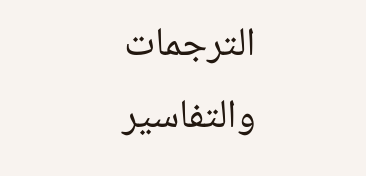الترجمات والتفاسير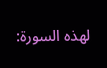لهذه السورة: